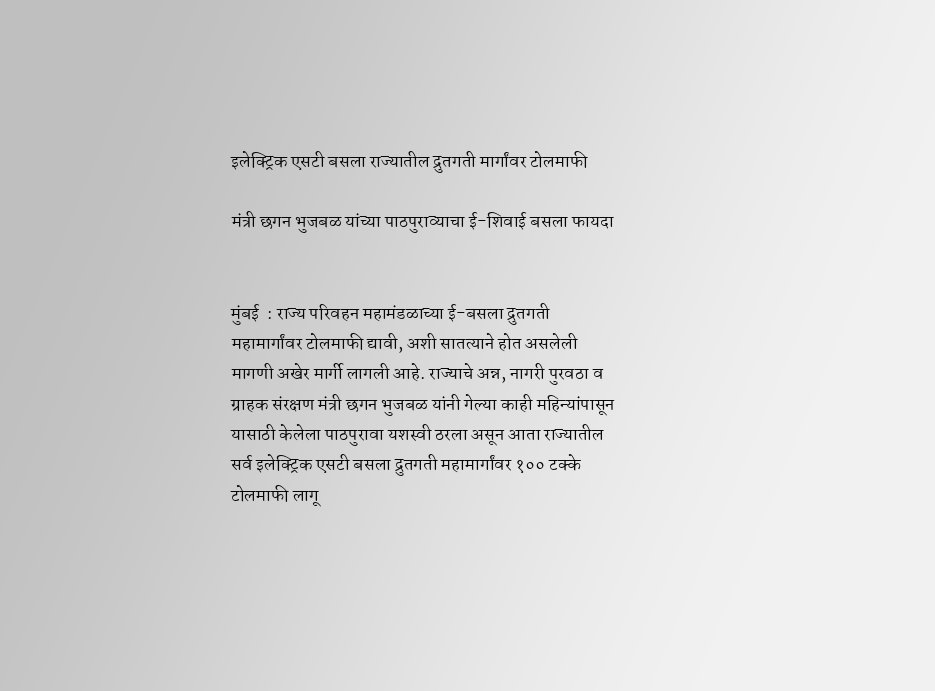इलेक्ट्रिक एसटी बसला राज्यातील द्रुतगती मार्गांवर टोलमाफी

मंत्री छगन भुजबळ यांच्या पाठपुराव्याचा ई-शिवाई बसला फायदा


मुंबई  : राज्य परिवहन महामंडळाच्या ई-बसला द्रुतगती महामार्गांवर टोलमाफी द्यावी, अशी सातत्याने होत असलेली मागणी अखेर मार्गी लागली आहे. राज्याचे अन्न, नागरी पुरवठा व ग्राहक संरक्षण मंत्री छगन भुजबळ यांनी गेल्या काही महिन्यांपासून यासाठी केलेला पाठपुरावा यशस्वी ठरला असून आता राज्यातील सर्व इलेक्ट्रिक एसटी बसला द्रुतगती महामार्गांवर १०० टक्के टोलमाफी लागू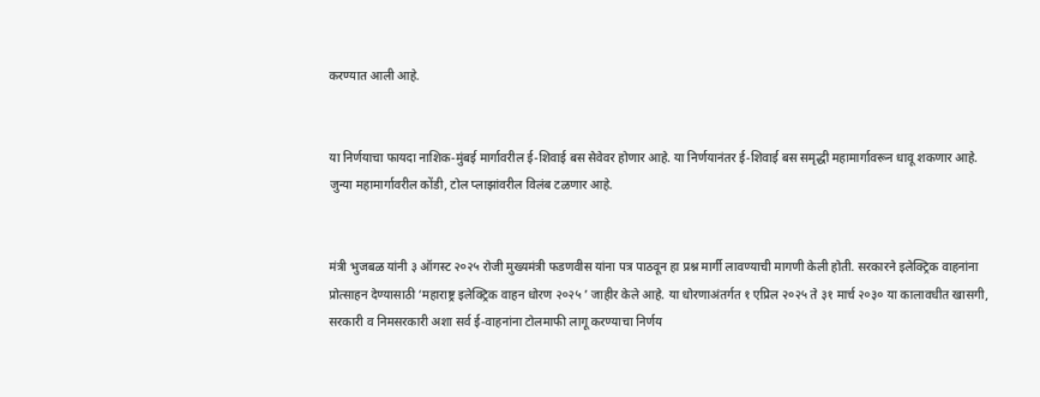करण्यात आली आहे.


या निर्णयाचा फायदा नाशिक-मुंबई मार्गावरील ई-शिवाई बस सेवेवर होणार आहे. या निर्णयानंतर ई-शिवाई बस समृद्धी महामार्गावरून धावू शकणार आहे. जुन्या महामार्गावरील कोंडी, टोल प्लाझांवरील विलंब टळणार आहे.


मंत्री भुजबळ यांनी ३ ऑगस्ट २०२५ रोजी मुख्यमंत्री फडणवीस यांना पत्र पाठवून हा प्रश्न मार्गी लावण्याची मागणी केली होती. सरकारने इलेक्ट्रिक वाहनांना प्रोत्साहन देण्यासाठी ‘महाराष्ट्र इलेक्ट्रिक वाहन धोरण २०२५ ’ जाहीर केले आहे. या धोरणाअंतर्गत १ एप्रिल २०२५ ते ३१ मार्च २०३० या कालावधीत खासगी, सरकारी व निमसरकारी अशा सर्व ई-वाहनांना टोलमाफी लागू करण्याचा निर्णय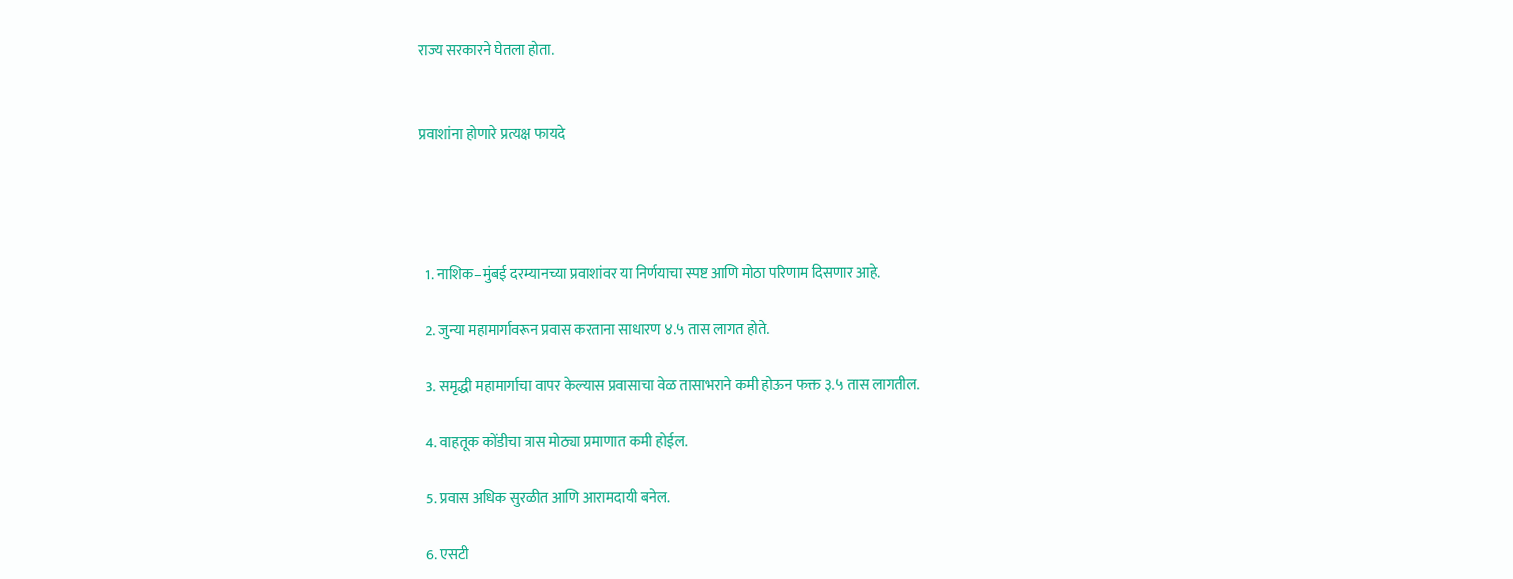राज्य सरकारने घेतला होता.


प्रवाशांना होणारे प्रत्यक्ष फायदे




  1. नाशिक–मुंबई दरम्यानच्या प्रवाशांवर या निर्णयाचा स्पष्ट आणि मोठा परिणाम दिसणार आहे.

  2. जुन्या महामार्गावरून प्रवास करताना साधारण ४.५ तास लागत होते.

  3. समृद्धी महामार्गाचा वापर केल्यास प्रवासाचा वेळ तासाभराने कमी होऊन फक्त ३.५ तास लागतील.

  4. वाहतूक कोंडीचा त्रास मोठ्या प्रमाणात कमी होईल.

  5. प्रवास अधिक सुरळीत आणि आरामदायी बनेल.

  6. एसटी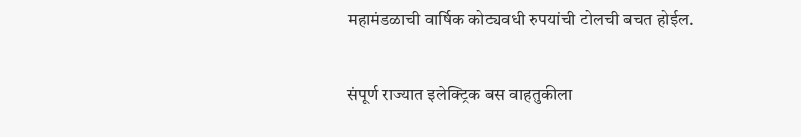महामंडळाची वार्षिक कोट्यवधी रुपयांची टोलची बचत होईल.


संपूर्ण राज्यात इलेक्ट्रिक बस वाहतुकीला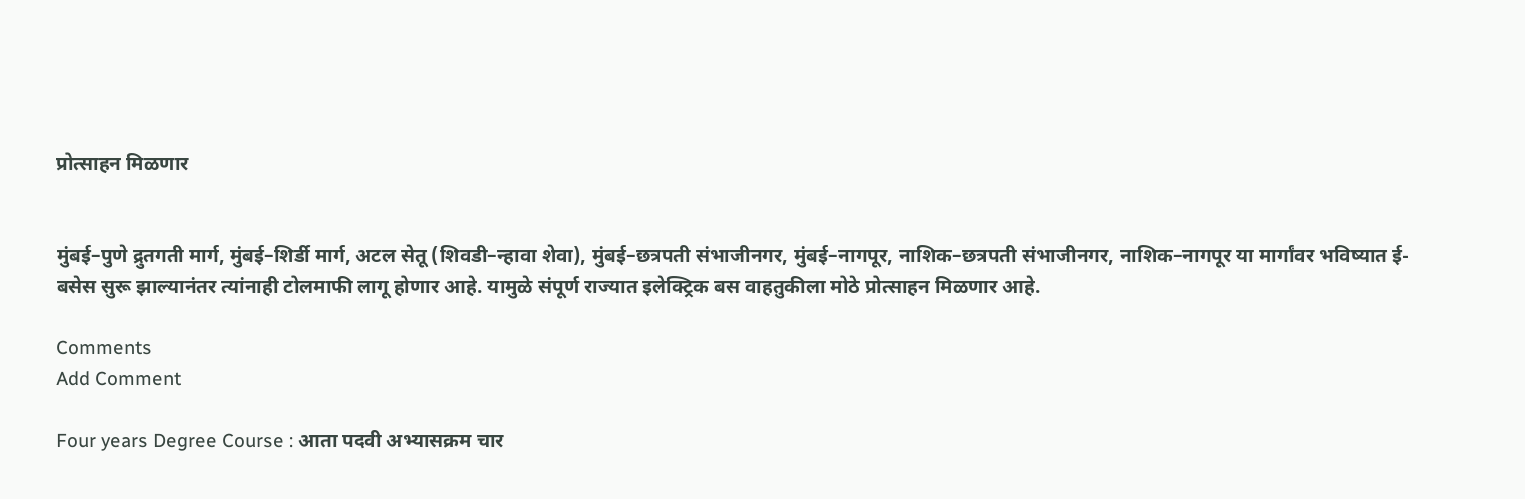प्रोत्साहन मिळणार


मुंबई–पुणे द्रुतगती मार्ग, मुंबई–शिर्डी मार्ग, अटल सेतू (शिवडी–न्हावा शेवा), मुंबई–छत्रपती संभाजीनगर, मुंबई–नागपूर, नाशिक–छत्रपती संभाजीनगर, नाशिक–नागपूर या मार्गांवर भविष्यात ई-बसेस सुरू झाल्यानंतर त्यांनाही टोलमाफी लागू होणार आहे. यामुळे संपूर्ण राज्यात इलेक्ट्रिक बस वाहतुकीला मोठे प्रोत्साहन मिळणार आहे.

Comments
Add Comment

Four years Degree Course : आता पदवी अभ्यासक्रम चार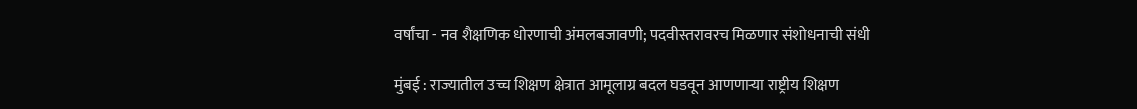वर्षांचा - नव शैक्षणिक धोरणाची अंमलबजावणी; पदवीस्तरावरच मिळणार संशोधनाची संधी

मुंबई : राज्यातील उच्च शिक्षण क्षेत्रात आमूलाग्र बदल घडवून आणणाऱ्या राष्ट्रीय शिक्षण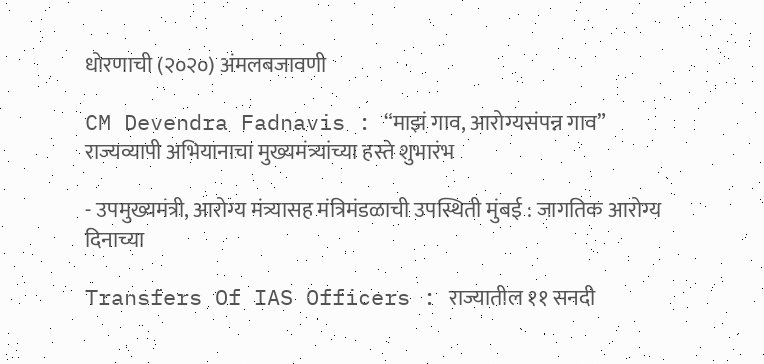धोरणाची (२०२०) अंमलबजावणी

CM Devendra Fadnavis : “माझं गाव, आरोग्यसंपन्न गाव” राज्यव्यापी अभियानाचा मुख्यमंत्र्यांच्या हस्ते शुभारंभ

- उपमुख्यमंत्री, आरोग्य मंत्र्यासह मंत्रिमंडळाची उपस्थिती मुंबई : जागतिक आरोग्य दिनाच्या

Transfers Of IAS Officers : राज्यातील ११ सनदी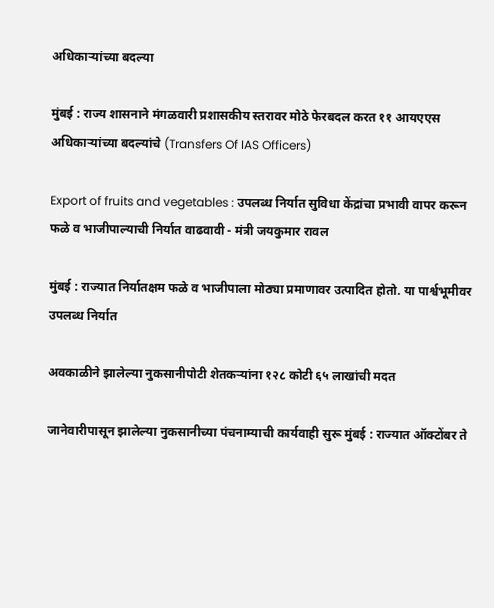अधिकाऱ्यांच्या बदल्या

मुंबई : राज्य शासनाने मंगळवारी प्रशासकीय स्तरावर मोठे फेरबदल करत ११ आयएएस अधिकाऱ्यांच्या बदल्यांचे (Transfers Of IAS Officers)

Export of fruits and vegetables : उपलब्ध निर्यात सुविधा केंद्रांचा प्रभावी वापर करून फळे व भाजीपाल्याची निर्यात वाढवावी - मंत्री जयकुमार रावल

मुंबई : राज्यात निर्यातक्षम फळे व भाजीपाला मोठ्या प्रमाणावर उत्पादित होतो. या पार्श्वभूमीवर उपलब्ध निर्यात

अवकाळीने झालेल्या नुकसानीपोटी शेतकऱ्यांना १२८ कोटी ६५ लाखांची मदत

जानेवारीपासून झालेल्या नुकसानीच्या पंचनाम्याची कार्यवाही सुरू मुंबई : राज्यात ऑक्टोंबर ते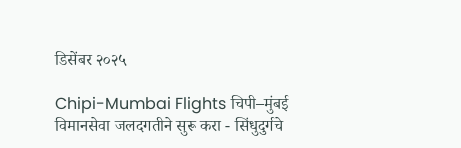डिसेंबर २०२५

Chipi-Mumbai Flights चिपी–मुंबई विमानसेवा जलदगतीने सुरू करा - सिंधुदुर्गचे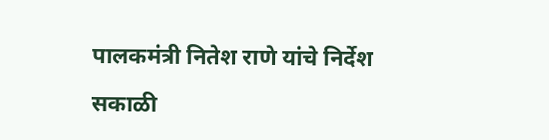पालकमंत्री नितेश राणे यांचे निर्देश

सकाळी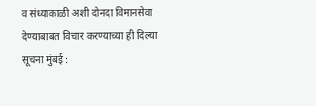व संध्याकाळी अशी दोनदा विमानसेवा देण्याबाबत विचार करण्याच्या ही दिल्या सूचना मुंबई :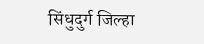सिंधुदुर्ग जिल्हा